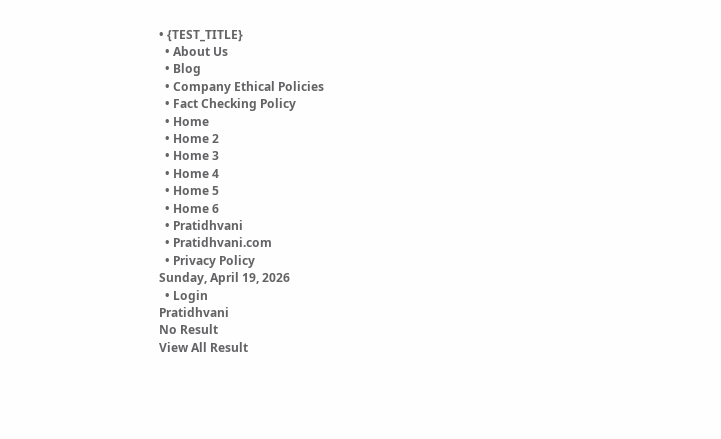• {TEST_TITLE}
  • About Us
  • Blog
  • Company Ethical Policies
  • Fact Checking Policy
  • Home
  • Home 2
  • Home 3
  • Home 4
  • Home 5
  • Home 6
  • Pratidhvani
  • Pratidhvani.com
  • Privacy Policy
Sunday, April 19, 2026
  • Login
Pratidhvani
No Result
View All Result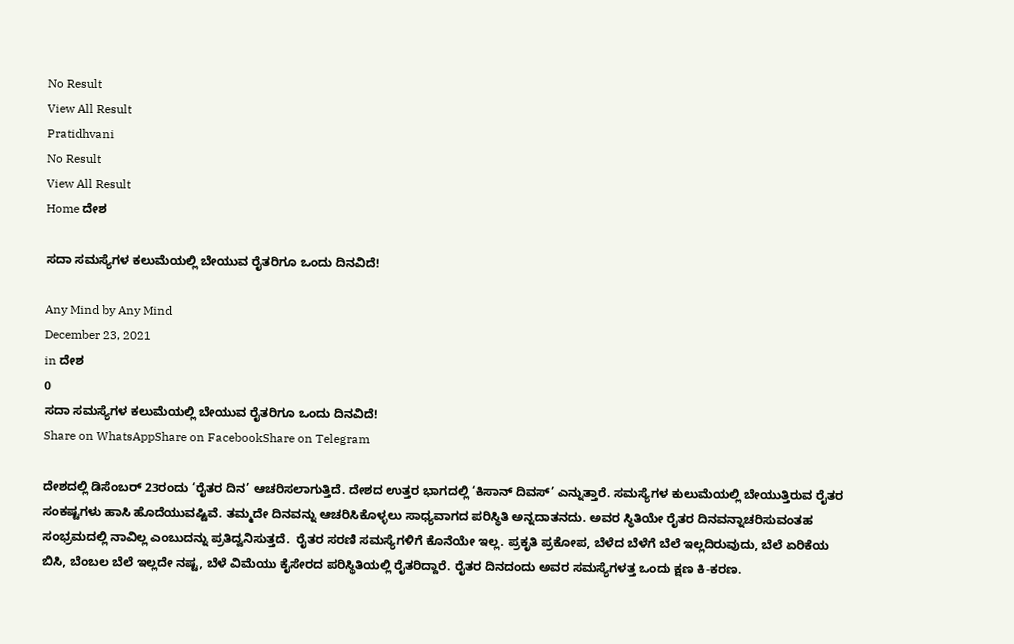No Result
View All Result
Pratidhvani
No Result
View All Result
Home ದೇಶ

ಸದಾ ಸಮಸ್ಯೆಗಳ ಕಲುಮೆಯಲ್ಲಿ ಬೇಯುವ ರೈತರಿಗೂ ಒಂದು ದಿನವಿದೆ!

Any Mind by Any Mind
December 23, 2021
in ದೇಶ
0
ಸದಾ ಸಮಸ್ಯೆಗಳ ಕಲುಮೆಯಲ್ಲಿ ಬೇಯುವ ರೈತರಿಗೂ ಒಂದು ದಿನವಿದೆ!
Share on WhatsAppShare on FacebookShare on Telegram

ದೇಶದಲ್ಲಿ ಡಿಸೆಂಬರ್ 23ರಂದು ‘ರೈತರ ದಿನ’ ಆಚರಿಸಲಾಗುತ್ತಿದೆ. ದೇಶದ ಉತ್ತರ ಭಾಗದಲ್ಲಿ ‘ಕಿಸಾನ್ ದಿವಸ್’ ಎನ್ನುತ್ತಾರೆ. ಸಮಸ್ಯೆಗಳ ಕುಲುಮೆಯಲ್ಲಿ ಬೇಯುತ್ತಿರುವ ರೈತರ ಸಂಕಷ್ಟಗಳು ಹಾಸಿ ಹೊದೆಯುವಷ್ಟಿವೆ. ತಮ್ಮದೇ ದಿನವನ್ನು ಆಚರಿಸಿಕೊಳ್ಳಲು ಸಾಧ್ಯವಾಗದ ಪರಿಸ್ಥಿತಿ ಅನ್ನದಾತನದು. ಅವರ ಸ್ಥಿತಿಯೇ ರೈತರ ದಿನವನ್ನಾಚರಿಸುವಂತಹ ಸಂಭ್ರಮದಲ್ಲಿ ನಾವಿಲ್ಲ ಎಂಬುದನ್ನು ಪ್ರತಿದ್ವನಿಸುತ್ತದೆ.  ರೈತರ ಸರಣಿ ಸಮಸ್ಯೆಗಳಿಗೆ ಕೊನೆಯೇ ಇಲ್ಲ. ಪ್ರಕೃತಿ ಪ್ರಕೋಪ, ಬೆಳೆದ ಬೆಳೆಗೆ ಬೆಲೆ ಇಲ್ಲದಿರುವುದು, ಬೆಲೆ ಏರಿಕೆಯ ಬಿಸಿ, ಬೆಂಬಲ ಬೆಲೆ ಇಲ್ಲದೇ ನಷ್ಟ, ಬೆಳೆ ವಿಮೆಯು ಕೈಸೇರದ ಪರಿಸ್ಥಿತಿಯಲ್ಲಿ ರೈತರಿದ್ದಾರೆ. ರೈತರ ದಿನದಂದು ಅವರ ಸಮಸ್ಯೆಗಳತ್ತ ಒಂದು ಕ್ಷಣ ಕಿ-ಕರಣ.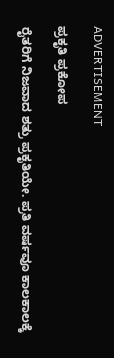ADVERTISEMENT

ಪ್ರಕೃತಿ ಪ್ರಕೋಪ

ರೈತರಿಗೆ ನಿಜವಾದ ಶತ್ರು ಪ್ರಕೃತಿಯೇ. ಪ್ರತಿ ವರ್ಷವೂ ಕಾಲಕಾಲಕ್ಕೆ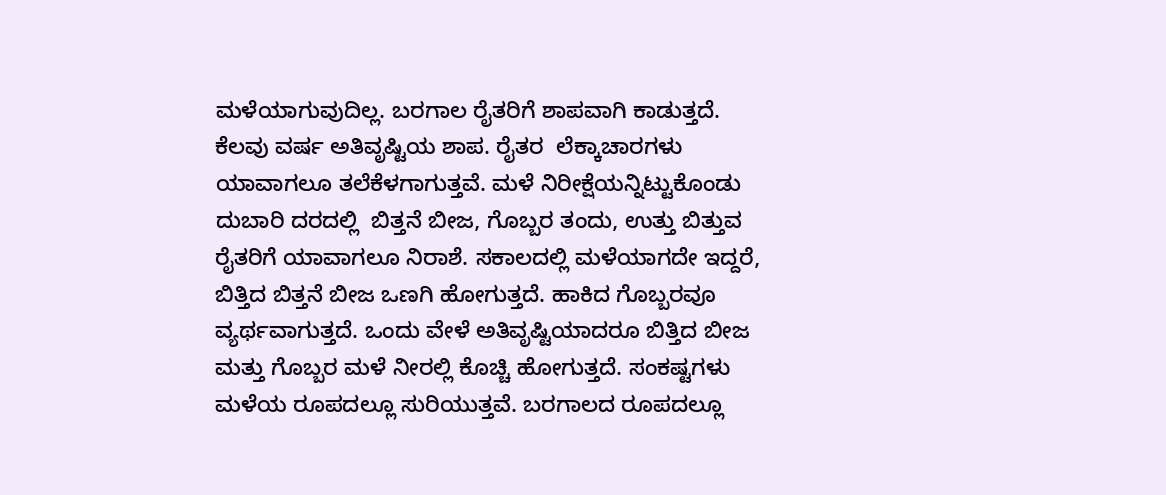ಮಳೆಯಾಗುವುದಿಲ್ಲ. ಬರಗಾಲ ರೈತರಿಗೆ ಶಾಪವಾಗಿ ಕಾಡುತ್ತದೆ. ಕೆಲವು ವರ್ಷ ಅತಿವೃಷ್ಟಿಯ ಶಾಪ. ರೈತರ  ಲೆಕ್ಕಾಚಾರಗಳು ಯಾವಾಗಲೂ ತಲೆಕೆಳಗಾಗುತ್ತವೆ. ಮಳೆ ನಿರೀಕ್ಷೆಯನ್ನಿಟ್ಟುಕೊಂಡು ದುಬಾರಿ ದರದಲ್ಲಿ  ಬಿತ್ತನೆ ಬೀಜ, ಗೊಬ್ಬರ ತಂದು, ಉತ್ತು ಬಿತ್ತುವ ರೈತರಿಗೆ ಯಾವಾಗಲೂ ನಿರಾಶೆ. ಸಕಾಲದಲ್ಲಿ ಮಳೆಯಾಗದೇ ಇದ್ದರೆ, ಬಿತ್ತಿದ ಬಿತ್ತನೆ ಬೀಜ ಒಣಗಿ ಹೋಗುತ್ತದೆ. ಹಾಕಿದ ಗೊಬ್ಬರವೂ ವ್ಯರ್ಥವಾಗುತ್ತದೆ. ಒಂದು ವೇಳೆ ಅತಿವೃಷ್ಟಿಯಾದರೂ ಬಿತ್ತಿದ ಬೀಜ ಮತ್ತು ಗೊಬ್ಬರ ಮಳೆ ನೀರಲ್ಲಿ ಕೊಚ್ಚಿ ಹೋಗುತ್ತದೆ. ಸಂಕಷ್ಟಗಳು ಮಳೆಯ ರೂಪದಲ್ಲೂ ಸುರಿಯುತ್ತವೆ. ಬರಗಾಲದ ರೂಪದಲ್ಲೂ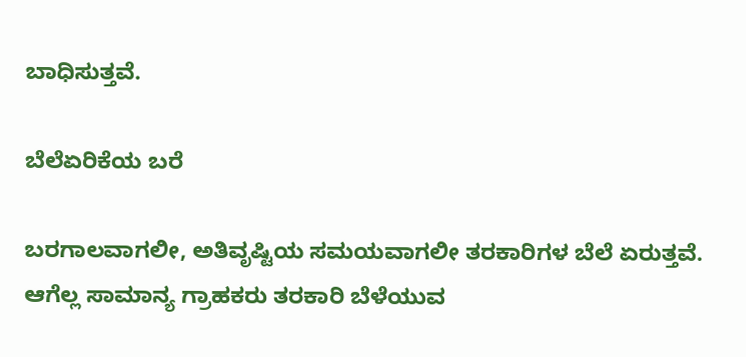ಬಾಧಿಸುತ್ತವೆ.

ಬೆಲೆಏರಿಕೆಯ ಬರೆ

ಬರಗಾಲವಾಗಲೀ, ಅತಿವೃಷ್ಟಿಯ ಸಮಯವಾಗಲೀ ತರಕಾರಿಗಳ ಬೆಲೆ ಏರುತ್ತವೆ. ಆಗೆಲ್ಲ ಸಾಮಾನ್ಯ ಗ್ರಾಹಕರು ತರಕಾರಿ ಬೆಳೆಯುವ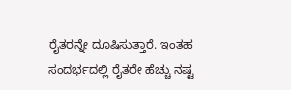ರೈತರನ್ನೇ ದೂಷಿಸುತ್ತಾರೆ. ಇಂತಹ ಸಂದರ್ಭದಲ್ಲಿ ರೈತರೇ ಹೆಚ್ಚು ನಷ್ಟ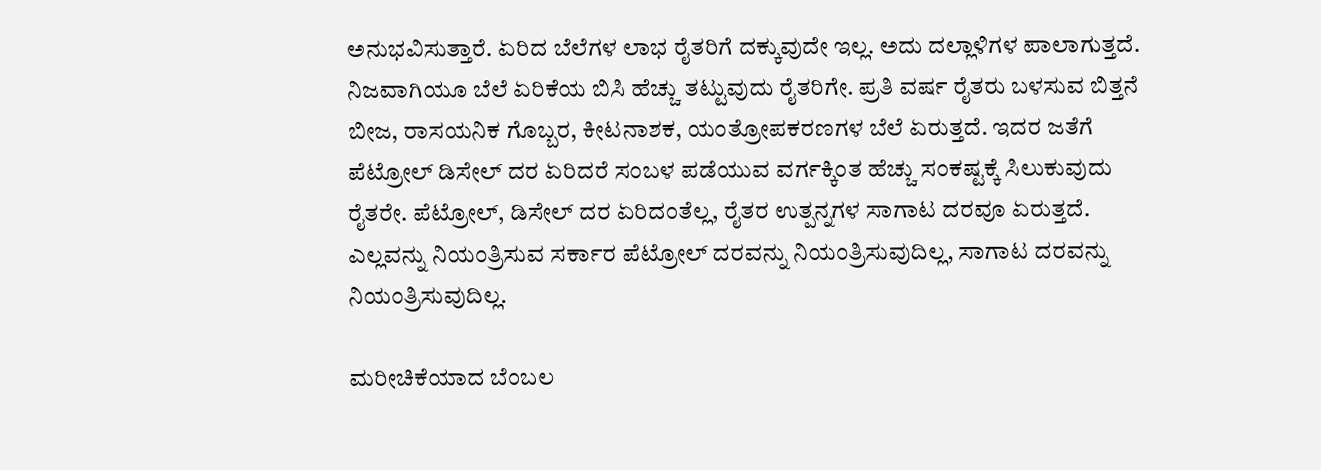ಅನುಭವಿಸುತ್ತಾರೆ. ಏರಿದ ಬೆಲೆಗಳ ಲಾಭ ರೈತರಿಗೆ ದಕ್ಕುವುದೇ ಇಲ್ಲ. ಅದು ದಲ್ಲಾಳಿಗಳ ಪಾಲಾಗುತ್ತದೆ. ನಿಜವಾಗಿಯೂ ಬೆಲೆ ಏರಿಕೆಯ ಬಿಸಿ ಹೆಚ್ಚು ತಟ್ಟುವುದು ರೈತರಿಗೇ. ಪ್ರತಿ ವರ್ಷ ರೈತರು ಬಳಸುವ ಬಿತ್ತನೆ ಬೀಜ, ರಾಸಯನಿಕ ಗೊಬ್ಬರ, ಕೀಟನಾಶಕ, ಯಂತ್ರೋಪಕರಣಗಳ ಬೆಲೆ ಏರುತ್ತದೆ. ಇದರ ಜತೆಗೆ ಪೆಟ್ರೋಲ್ ಡಿಸೇಲ್ ದರ ಏರಿದರೆ ಸಂಬಳ ಪಡೆಯುವ ವರ್ಗಕ್ಕಿಂತ ಹೆಚ್ಚು ಸಂಕಷ್ಟಕ್ಕೆ ಸಿಲುಕುವುದು ರೈತರೇ. ಪೆಟ್ರೋಲ್, ಡಿಸೇಲ್ ದರ ಏರಿದಂತೆಲ್ಲ, ರೈತರ ಉತ್ಪನ್ನಗಳ ಸಾಗಾಟ ದರವೂ ಏರುತ್ತದೆ. ಎಲ್ಲವನ್ನು ನಿಯಂತ್ರಿಸುವ ಸರ್ಕಾರ ಪೆಟ್ರೋಲ್ ದರವನ್ನು ನಿಯಂತ್ರಿಸುವುದಿಲ್ಲ, ಸಾಗಾಟ ದರವನ್ನು ನಿಯಂತ್ರಿಸುವುದಿಲ್ಲ.

ಮರೀಚಿಕೆಯಾದ ಬೆಂಬಲ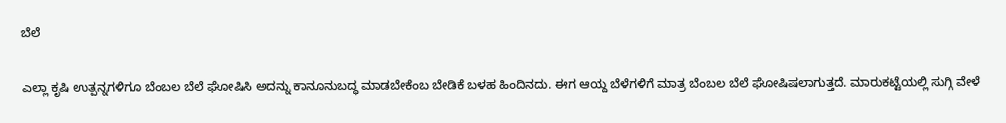ಬೆಲೆ

ಎಲ್ಲಾ ಕೃಷಿ ಉತ್ಪನ್ನಗಳಿಗೂ ಬೆಂಬಲ ಬೆಲೆ ಘೋಷಿಸಿ ಅದನ್ನು ಕಾನೂನುಬದ್ಧ ಮಾಡಬೇಕೆಂಬ ಬೇಡಿಕೆ ಬಳಹ ಹಿಂದಿನದು. ಈಗ ಆಯ್ದ ಬೆಳೆಗಳಿಗೆ ಮಾತ್ರ ಬೆಂಬಲ ಬೆಲೆ ಘೋಷಿಷಲಾಗುತ್ತದೆ. ಮಾರುಕಟ್ಟೆಯಲ್ಲಿ ಸುಗ್ಗಿ ವೇಳೆ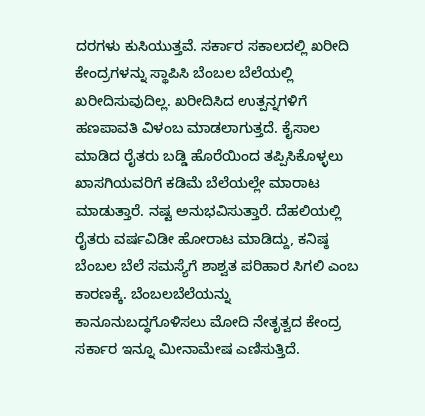ದರಗಳು ಕುಸಿಯುತ್ತವೆ. ಸರ್ಕಾರ ಸಕಾಲದಲ್ಲಿ ಖರೀದಿ ಕೇಂದ್ರಗಳನ್ನು ಸ್ಥಾಪಿಸಿ ಬೆಂಬಲ ಬೆಲೆಯಲ್ಲಿ ಖರೀದಿಸುವುದಿಲ್ಲ. ಖರೀದಿಸಿದ ಉತ್ಪನ್ನಗಳಿಗೆ ಹಣಪಾವತಿ ವಿಳಂಬ ಮಾಡಲಾಗುತ್ತದೆ. ಕೈಸಾಲ ಮಾಡಿದ ರೈತರು ಬಡ್ಡಿ ಹೊರೆಯಿಂದ ತಪ್ಪಿಸಿಕೊಳ್ಳಲು ಖಾಸಗಿಯವರಿಗೆ ಕಡಿಮೆ ಬೆಲೆಯಲ್ಲೇ ಮಾರಾಟ ಮಾಡುತ್ತಾರೆ. ನಷ್ಟ ಅನುಭವಿಸುತ್ತಾರೆ. ದೆಹಲಿಯಲ್ಲಿ ರೈತರು ವರ್ಷವಿಡೀ ಹೋರಾಟ ಮಾಡಿದ್ದು, ಕನಿಷ್ಠ ಬೆಂಬಲ ಬೆಲೆ ಸಮಸ್ಯೆಗೆ ಶಾಶ್ವತ ಪರಿಹಾರ ಸಿಗಲಿ ಎಂಬ ಕಾರಣಕ್ಕೆ. ಬೆಂಬಲಬೆಲೆಯನ್ನು ಕಾನೂನುಬದ್ಧಗೊಳಿಸಲು ಮೋದಿ ನೇತೃತ್ವದ ಕೇಂದ್ರ ಸರ್ಕಾರ ಇನ್ನೂ ಮೀನಾಮೇಷ ಎಣಿಸುತ್ತಿದೆ.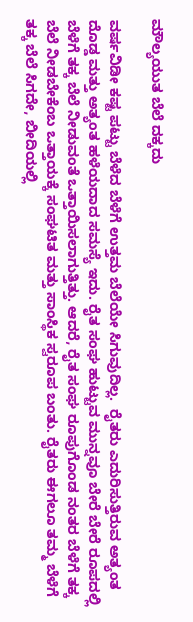ಮೌಲ್ಯಯುತ ಬೆಲೆ ದಕ್ಕದು

ವರ್ಷವಿಡೀ ಕಷ್ಟ ಪಟ್ಟು ಬೆಳೆದ ಬೆಳೆಗೆ ಉತ್ತಮ ಬೆಲೆಯೇ ಸಿಗುವುದಿಲ್ಲ.  ರೈತರು ಎದುರಿಸುತ್ತಿರುವ ಅತ್ಯಂತ ದೊಡ್ಡ ಮತ್ತು ಅತ್ಯಂತ ಹಳೆಯದಾದ ಸಮಸ್ಯೆ ಇದು. ರೈತ ಸಂಘ ಹುಟ್ಟುವ ಮುನ್ನವೂ ಬೇರೆ ಬೇರೆ ರೂಪದಲ್ಲಿ ಬೆಳೆಗೆ ತಕ್ಕ ಬೆಲೆ ನೀಡುವಂತೆ ಒತ್ತಾಯಿಸಲಾಗುತ್ತಿತ್ತು. ಆದರೆ, ರೈತ ಸಂಘ ರೂಪುಗೊಂಡ ನಂತರ ಬೆಳೆಗೆ ತಕ್ಕ ಬೆಲೆ ನೀಡಬೇಕೆಂಬ ಒತ್ತಾಯಕ್ಕೆ ಸಂಘಟಿತ ಮತ್ತು ಸಾಂಸ್ಥಿಕ ಸ್ವರೂಪ ಬಂತು. ರೈತರು ಈಗಲೂ ತಮ್ಮ ಬೆಳೆಗೆ ತಕ್ಕ ಬೆಲೆ ಸಿಗದೇ, ಬೀದಿಯಲ್ಲಿ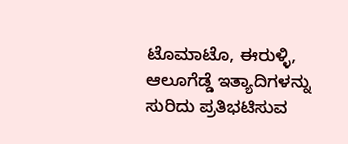ಟೊಮಾಟೊ, ಈರುಳ್ಳಿ, ಆಲೂಗೆಡ್ಡೆ ಇತ್ಯಾದಿಗಳನ್ನು ಸುರಿದು ಪ್ರತಿಭಟಿಸುವ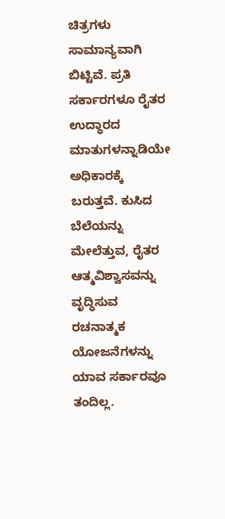ಚಿತ್ರಗಳು ಸಾಮಾನ್ಯವಾಗಿ ಬಿಟ್ಟಿವೆ. ಪ್ರತಿ ಸರ್ಕಾರಗಳೂ ರೈತರ ಉದ್ಧಾರದ ಮಾತುಗಳನ್ನಾಡಿಯೇ ಅಧಿಕಾರಕ್ಕೆ ಬರುತ್ತವೆ. ಕುಸಿದ ಬೆಲೆಯನ್ನು ಮೇಲೆತ್ತುವ, ರೈತರ ಆತ್ಮವಿಶ್ವಾಸವನ್ನು ವೃದ್ಧಿಸುವ ರಚನಾತ್ಮಕ ಯೋಜನೆಗಳನ್ನು ಯಾವ ಸರ್ಕಾರವೂ ತಂದಿಲ್ಲ.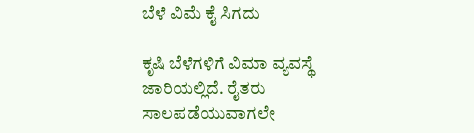ಬೆಳೆ ವಿಮೆ ಕೈ ಸಿಗದು

ಕೃಷಿ ಬೆಳೆಗಳಿಗೆ ವಿಮಾ ವ್ಯವಸ್ಥೆ ಜಾರಿಯಲ್ಲಿದೆ. ರೈತರು ಸಾಲಪಡೆಯುವಾಗಲೇ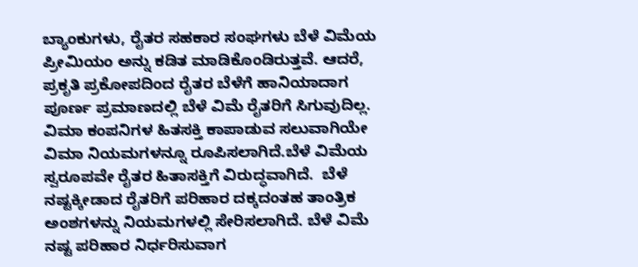ಬ್ಯಾಂಕುಗಳು, ರೈತರ ಸಹಕಾರ ಸಂಘಗಳು ಬೆಳೆ ವಿಮೆಯ ಪ್ರೀಮಿಯಂ ಅನ್ನು ಕಡಿತ ಮಾಡಿಕೊಂಡಿರುತ್ತವೆ. ಆದರೆ, ಪ್ರಕೃತಿ ಪ್ರಕೋಪದಿಂದ ರೈತರ ಬೆಳೆಗೆ ಹಾನಿಯಾದಾಗ ಪೂರ್ಣ ಪ್ರಮಾಣದಲ್ಲಿ ಬೆಳೆ ವಿಮೆ ರೈತರಿಗೆ ಸಿಗುವುದಿಲ್ಲ. ವಿಮಾ ಕಂಪನಿಗಳ ಹಿತಸಕ್ತಿ ಕಾಪಾಡುವ ಸಲುವಾಗಿಯೇ ವಿಮಾ ನಿಯಮಗಳನ್ನೂ ರೂಪಿಸಲಾಗಿದೆ.ಬೆಳೆ ವಿಮೆಯ ಸ್ವರೂಪವೇ ರೈತರ ಹಿತಾಸಕ್ತಿಗೆ ವಿರುದ್ಧವಾಗಿದೆ.  ಬೆಳೆ ನಷ್ಟಕ್ಕೀಡಾದ ರೈತರಿಗೆ ಪರಿಹಾರ ದಕ್ಕದಂತಹ ತಾಂತ್ರಿಕ ಅಂಶಗಳನ್ನು ನಿಯಮಗಳಲ್ಲಿ ಸೇರಿಸಲಾಗಿದೆ. ಬೆಳೆ ವಿಮೆ ನಷ್ಟ ಪರಿಹಾರ ನಿರ್ಧರಿಸುವಾಗ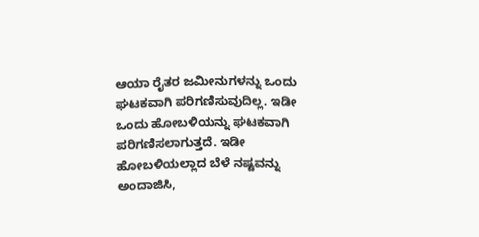ಆಯಾ ರೈತರ ಜಮೀನುಗಳನ್ನು ಒಂದು ಘಟಕವಾಗಿ ಪರಿಗಣಿಸುವುದಿಲ್ಲ. ಇಡೀ ಒಂದು ಹೋಬಳಿಯನ್ನು ಘಟಕವಾಗಿ ಪರಿಗಣಿಸಲಾಗುತ್ತದೆ. ಇಡೀ ಹೋಬಳಿಯಲ್ಲಾದ ಬೆಳೆ ನಷ್ಟವನ್ನು ಅಂದಾಜಿಸಿ,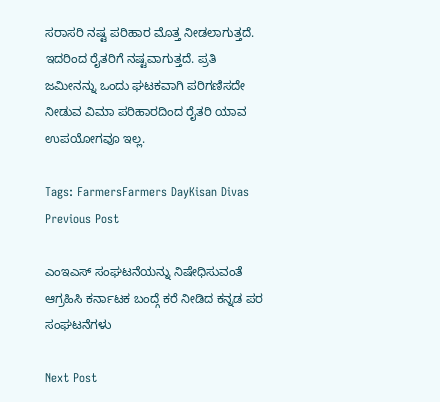ಸರಾಸರಿ ನಷ್ಟ ಪರಿಹಾರ ಮೊತ್ತ ನೀಡಲಾಗುತ್ತದೆ. ಇದರಿಂದ ರೈತರಿಗೆ ನಷ್ಟವಾಗುತ್ತದೆ. ಪ್ರತಿ ಜಮೀನನ್ನು ಒಂದು ಘಟಕವಾಗಿ ಪರಿಗಣಿಸದೇ ನೀಡುವ ವಿಮಾ ಪರಿಹಾರದಿಂದ ರೈತರಿ ಯಾವ ಉಪಯೋಗವೂ ಇಲ್ಲ.

Tags: FarmersFarmers DayKisan Divas
Previous Post

ಎಂಇಎಸ್ ಸಂಘಟನೆಯನ್ನು ನಿಷೇಧಿಸುವಂತೆ ಆಗ್ರಹಿಸಿ ಕರ್ನಾಟಕ ಬಂದ್ಗೆ ಕರೆ ನೀಡಿದ ಕನ್ನಡ ಪರ ಸಂಘಟನೆಗಳು

Next Post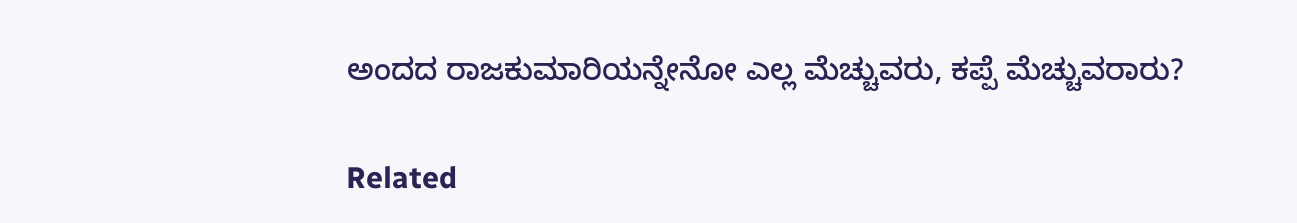ಅಂದದ ರಾಜಕುಮಾರಿಯನ್ನೇನೋ ಎಲ್ಲ ಮೆಚ್ಚುವರು, ಕಪ್ಪೆ ಮೆಚ್ಚುವರಾರು?

Related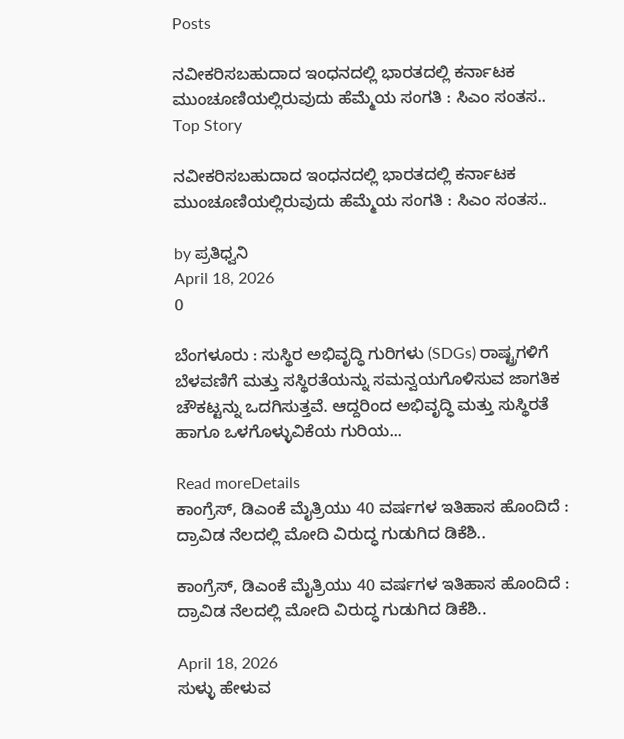Posts

ನವೀಕರಿಸಬಹುದಾದ ಇಂಧನದಲ್ಲಿ ಭಾರತದಲ್ಲಿ ಕರ್ನಾಟಕ ಮುಂಚೂಣಿಯಲ್ಲಿರುವುದು ಹೆಮ್ಮೆಯ ಸಂಗತಿ : ಸಿಎಂ ಸಂತಸ..
Top Story

ನವೀಕರಿಸಬಹುದಾದ ಇಂಧನದಲ್ಲಿ ಭಾರತದಲ್ಲಿ ಕರ್ನಾಟಕ ಮುಂಚೂಣಿಯಲ್ಲಿರುವುದು ಹೆಮ್ಮೆಯ ಸಂಗತಿ : ಸಿಎಂ ಸಂತಸ..

by ಪ್ರತಿಧ್ವನಿ
April 18, 2026
0

ಬೆಂಗಳೂರು : ಸುಸ್ಥಿರ ಅಭಿವೃದ್ಧಿ ಗುರಿಗಳು (SDGs) ರಾಷ್ಟ್ರಗಳಿಗೆ ಬೆಳವಣಿಗೆ ಮತ್ತು ಸಸ್ಥಿರತೆಯನ್ನು ಸಮನ್ವಯಗೊಳಿಸುವ ಜಾಗತಿಕ ಚೌಕಟ್ಟನ್ನು ಒದಗಿಸುತ್ತವೆ. ಆದ್ದರಿಂದ ಅಭಿವೃದ್ಧಿ ಮತ್ತು ಸುಸ್ಥಿರತೆ ಹಾಗೂ ಒಳಗೊಳ್ಳುವಿಕೆಯ ಗುರಿಯ...

Read moreDetails
ಕಾಂಗ್ರೆಸ್, ಡಿಎಂಕೆ ಮೈತ್ರಿಯು 40 ವರ್ಷಗಳ ಇತಿಹಾಸ ಹೊಂದಿದೆ : ದ್ರಾವಿಡ ನೆಲದಲ್ಲಿ ಮೋದಿ ವಿರುದ್ಧ ಗುಡುಗಿದ ಡಿಕೆಶಿ..

ಕಾಂಗ್ರೆಸ್, ಡಿಎಂಕೆ ಮೈತ್ರಿಯು 40 ವರ್ಷಗಳ ಇತಿಹಾಸ ಹೊಂದಿದೆ : ದ್ರಾವಿಡ ನೆಲದಲ್ಲಿ ಮೋದಿ ವಿರುದ್ಧ ಗುಡುಗಿದ ಡಿಕೆಶಿ..

April 18, 2026
ಸುಳ್ಳು ಹೇಳುವ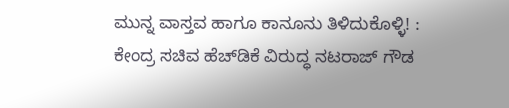ಮುನ್ನ ವಾಸ್ತವ ಹಾಗೂ ಕಾನೂನು ತಿಳಿದುಕೊಳ್ಳಿ! : ಕೇಂದ್ರ ಸಚಿವ ಹೆಚ್‌ಡಿಕೆ ವಿರುದ್ಧ ನಟರಾಜ್‌ ಗೌಡ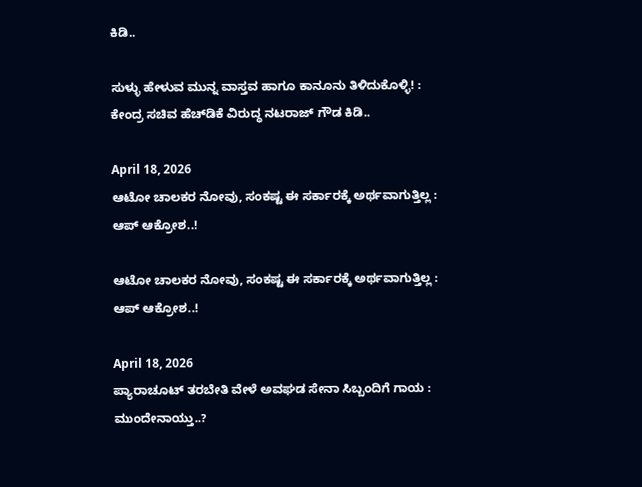ಕಿಡಿ..

ಸುಳ್ಳು ಹೇಳುವ ಮುನ್ನ ವಾಸ್ತವ ಹಾಗೂ ಕಾನೂನು ತಿಳಿದುಕೊಳ್ಳಿ! : ಕೇಂದ್ರ ಸಚಿವ ಹೆಚ್‌ಡಿಕೆ ವಿರುದ್ಧ ನಟರಾಜ್‌ ಗೌಡ ಕಿಡಿ..

April 18, 2026
ಆಟೋ ಚಾಲಕರ ನೋವು, ಸಂಕಷ್ಟ ಈ ಸರ್ಕಾರಕ್ಕೆ ಅರ್ಥವಾಗುತ್ತಿಲ್ಲ : ಆಪ್‌ ಆಕ್ರೋಶ..!

ಆಟೋ ಚಾಲಕರ ನೋವು, ಸಂಕಷ್ಟ ಈ ಸರ್ಕಾರಕ್ಕೆ ಅರ್ಥವಾಗುತ್ತಿಲ್ಲ : ಆಪ್‌ ಆಕ್ರೋಶ..!

April 18, 2026
ಪ್ಯಾರಾಚೂಟ್ ತರಬೇತಿ ವೇಳೆ ಅವಘಡ ಸೇನಾ ಸಿಬ್ಬಂದಿಗೆ ಗಾಯ : ಮುಂದೇನಾಯ್ತು..?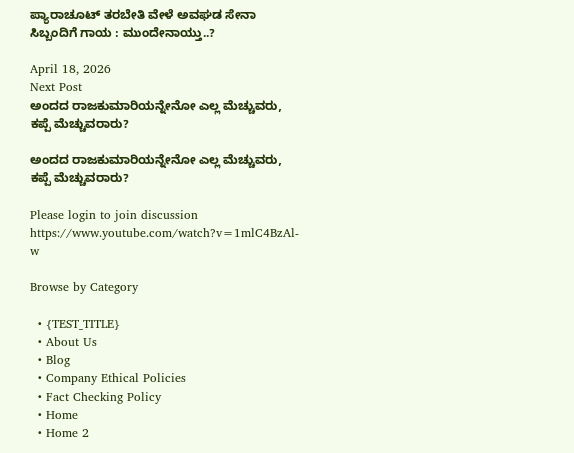ಪ್ಯಾರಾಚೂಟ್ ತರಬೇತಿ ವೇಳೆ ಅವಘಡ ಸೇನಾ ಸಿಬ್ಬಂದಿಗೆ ಗಾಯ : ಮುಂದೇನಾಯ್ತು..?

April 18, 2026
Next Post
ಅಂದದ ರಾಜಕುಮಾರಿಯನ್ನೇನೋ ಎಲ್ಲ ಮೆಚ್ಚುವರು, ಕಪ್ಪೆ ಮೆಚ್ಚುವರಾರು?

ಅಂದದ ರಾಜಕುಮಾರಿಯನ್ನೇನೋ ಎಲ್ಲ ಮೆಚ್ಚುವರು, ಕಪ್ಪೆ ಮೆಚ್ಚುವರಾರು?

Please login to join discussion
https://www.youtube.com/watch?v=1mlC4BzAl-w

Browse by Category

  • {TEST_TITLE}
  • About Us
  • Blog
  • Company Ethical Policies
  • Fact Checking Policy
  • Home
  • Home 2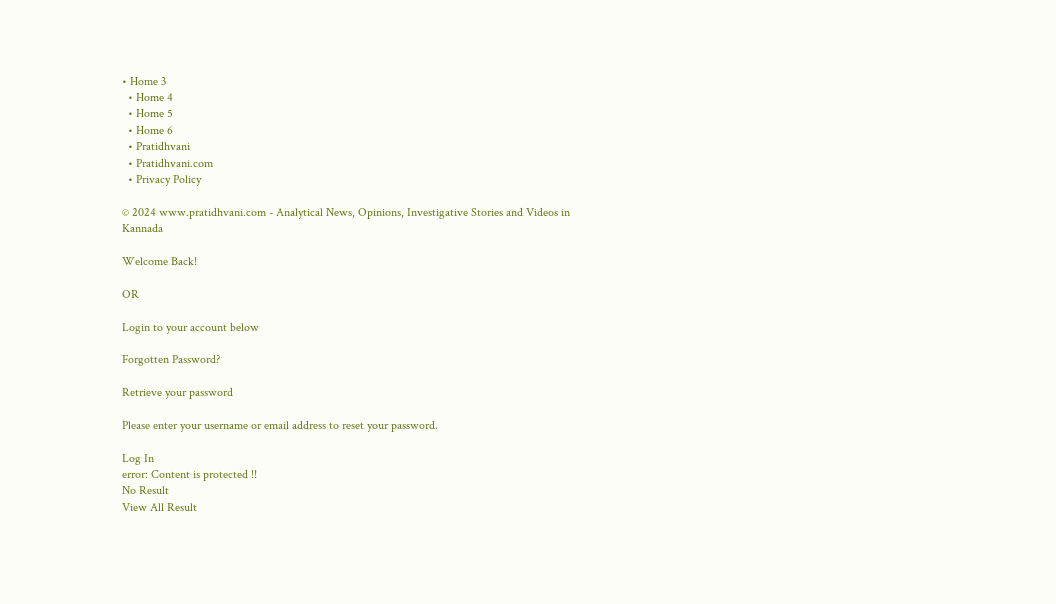• Home 3
  • Home 4
  • Home 5
  • Home 6
  • Pratidhvani
  • Pratidhvani.com
  • Privacy Policy

© 2024 www.pratidhvani.com - Analytical News, Opinions, Investigative Stories and Videos in Kannada

Welcome Back!

OR

Login to your account below

Forgotten Password?

Retrieve your password

Please enter your username or email address to reset your password.

Log In
error: Content is protected !!
No Result
View All Result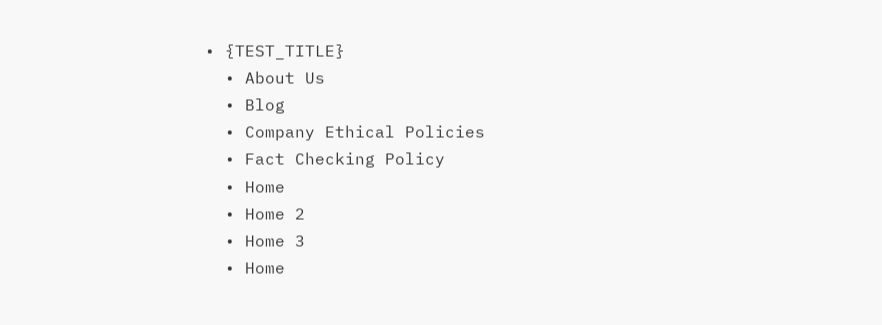• {TEST_TITLE}
  • About Us
  • Blog
  • Company Ethical Policies
  • Fact Checking Policy
  • Home
  • Home 2
  • Home 3
  • Home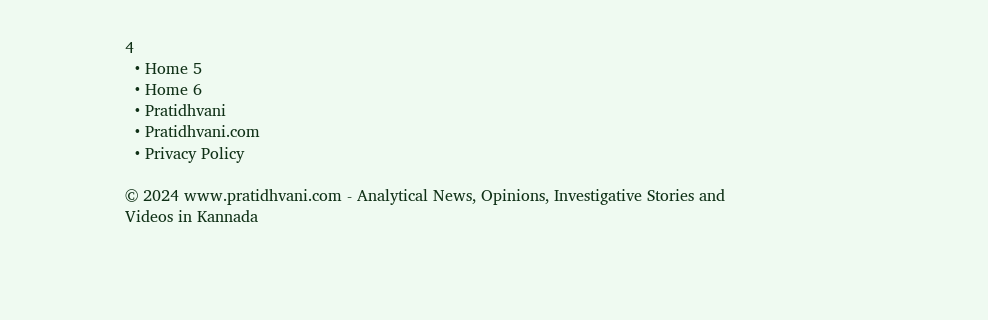4
  • Home 5
  • Home 6
  • Pratidhvani
  • Pratidhvani.com
  • Privacy Policy

© 2024 www.pratidhvani.com - Analytical News, Opinions, Investigative Stories and Videos in Kannada